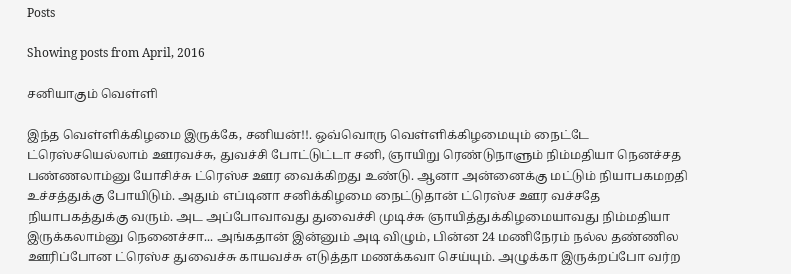Posts

Showing posts from April, 2016

சனியாகும் வெள்ளி

இந்த வெள்ளிக்கிழமை இருக்கே, சனியன்!!. ஒவ்வொரு வெள்ளிக்கிழமையும் நைட்டே ட்ரெஸ்சயெல்லாம் ஊரவச்சு, துவச்சி போட்டுட்டா சனி, ஞாயிறு ரெண்டுநாளும் நிம்மதியா நெனச்சத பண்ணலாம்னு யோசிச்சு ட்ரெஸ்ச ஊர வைக்கிறது உண்டு. ஆனா அன்னைக்கு மட்டும் நியாபகமறதி உச்சத்துக்கு போயிடும். அதும் எப்டினா சனிக்கிழமை நைட்டுதான் ட்ரெஸ்ச ஊர வச்சதே நியாபகத்துக்கு வரும். அட அப்போவாவது துவைச்சி முடிச்சு ஞாயித்துக்கிழமையாவது நிம்மதியா இருக்கலாம்னு நெனைச்சா... அங்கதான் இன்னும் அடி விழும், பின்ன 24 மணிநேரம் நல்ல தண்ணில ஊரிப்போன ட்ரெஸ்ச துவைச்சு காயவச்சு எடுத்தா மணக்கவா செய்யும். அழுக்கா இருக்றப்போ வர்ற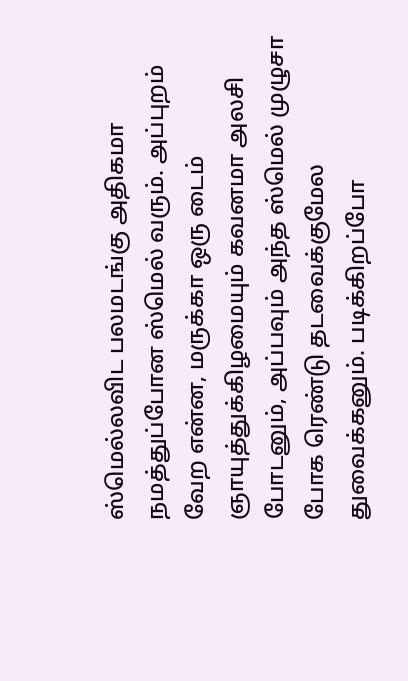ஸ்மெல்லவிட பலமடங்கு அதிகமா நமத்துப்போன ஸ்மெல் வரும். அப்புறம் வேற என்ன, மருக்கா ஒரு டைம் ஞாயுத்துக்கிழமையும் கவனமா அலசி போடனும், அப்பவும் அந்த ஸ்மெல் முழுசா போக ரெண்டு தடவைக்குமேல துவைக்கனும். படிக்கிறப்போ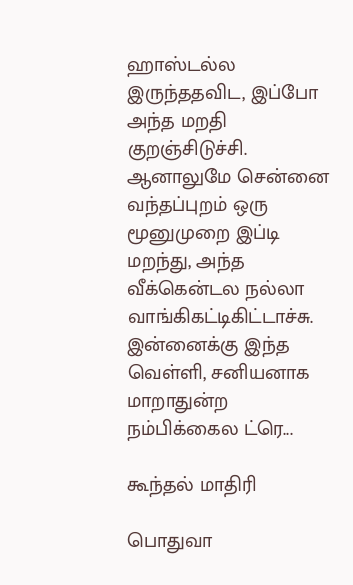ஹாஸ்டல்ல இருந்ததவிட, இப்போ அந்த மறதி குறஞ்சிடுச்சி. ஆனாலுமே சென்னை வந்தப்புறம் ஒரு மூனுமுறை இப்டி மறந்து, அந்த வீக்கென்டல நல்லா வாங்கிகட்டிகிட்டாச்சு. இன்னைக்கு இந்த வெள்ளி, சனியனாக மாறாதுன்ற நம்பிக்கைல ட்ரெ...

கூந்தல் மாதிரி

பொதுவா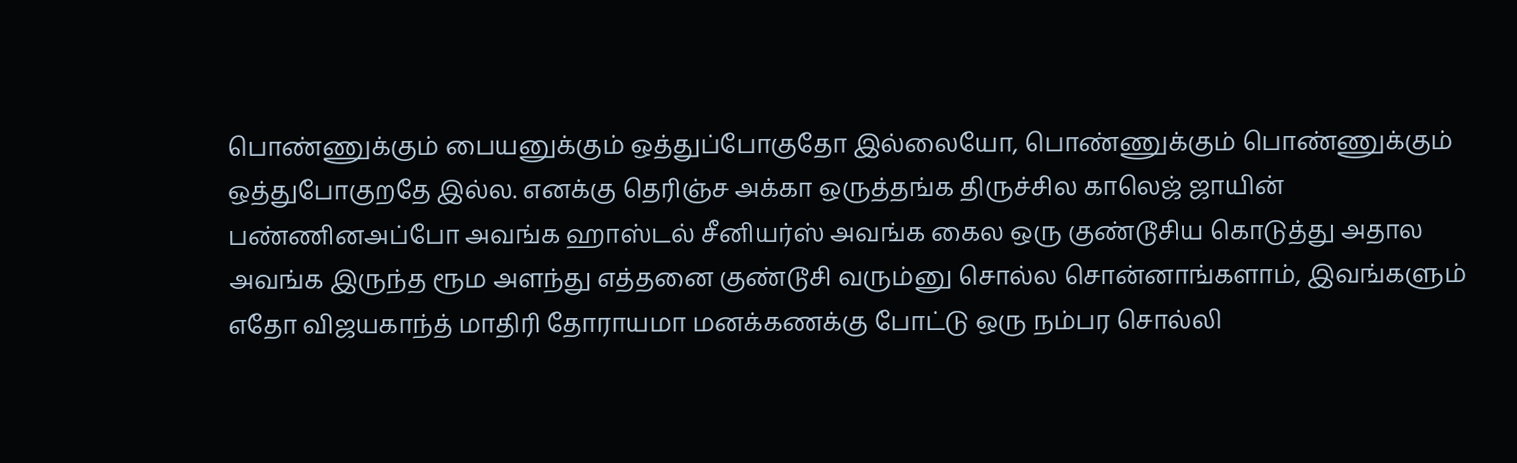பொண்ணுக்கும் பையனுக்கும் ஒத்துப்போகுதோ இல்லையோ, பொண்ணுக்கும் பொண்ணுக்கும் ஒத்துபோகுறதே இல்ல. எனக்கு தெரிஞ்ச அக்கா ஒருத்தங்க திருச்சில காலெஜ் ஜாயின் பண்ணினஅப்போ அவங்க ஹாஸ்டல் சீனியர்ஸ் அவங்க கைல ஒரு குண்டூசிய கொடுத்து அதால அவங்க இருந்த ரூம அளந்து எத்தனை குண்டூசி வரும்னு சொல்ல சொன்னாங்களாம், இவங்களும் எதோ விஜயகாந்த் மாதிரி தோராயமா மனக்கணக்கு போட்டு ஒரு நம்பர சொல்லி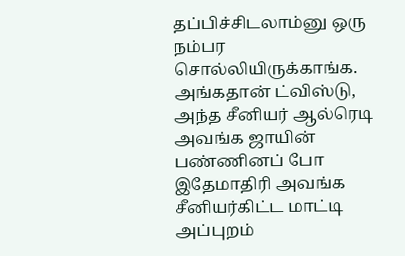தப்பிச்சிடலாம்னு ஒரு நம்பர சொல்லியிருக்காங்க. அங்கதான் ட்விஸ்டு, அந்த சீனியர் ஆல்ரெடி அவங்க ஜாயின் பண்ணினப் போ இதேமாதிரி அவங்க சீனியர்கிட்ட மாட்டி அப்புறம்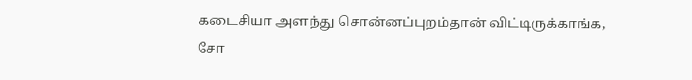கடைசியா அளந்து சொன்னப்புறம்தான் விட்டிருக்காங்க, சோ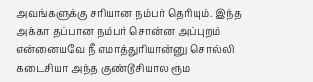அவங்களுக்கு சரியான நம்பர் தெரியும். இந்த அக்கா தப்பான நம்பர் சொன்ன அப்புறம் என்னையவே நீ எமாத்துரியான்னு சொல்லி கடைசியா அந்த குண்டூசியால ரூம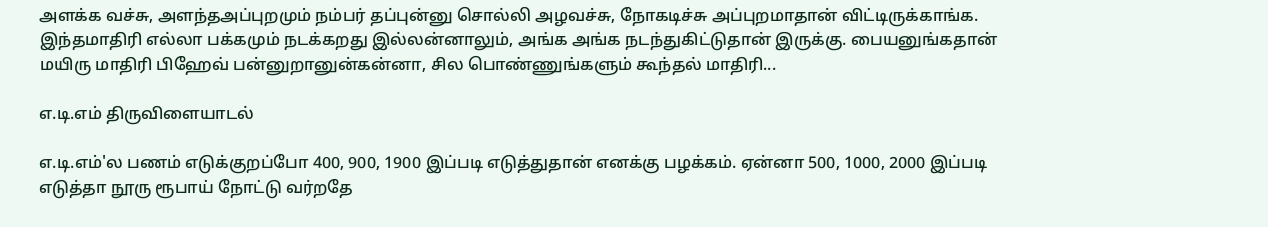அளக்க வச்சு, அளந்தஅப்புறமும் நம்பர் தப்புன்னு சொல்லி அழவச்சு, நோகடிச்சு அப்புறமாதான் விட்டிருக்காங்க. இந்தமாதிரி எல்லா பக்கமும் நடக்கறது இல்லன்னாலும், அங்க அங்க நடந்துகிட்டுதான் இருக்கு. பையனுங்கதான் மயிரு மாதிரி பிஹேவ் பன்னுறானுன்கன்னா, சில பொண்ணுங்களும் கூந்தல் மாதிரி...

எ.டி.எம் திருவிளையாடல்

எ.டி.எம்'ல பணம் எடுக்குறப்போ 400, 900, 1900 இப்படி எடுத்துதான் எனக்கு பழக்கம். ஏன்னா 500, 1000, 2000 இப்படி எடுத்தா நூரு ரூபாய் நோட்டு வர்றதே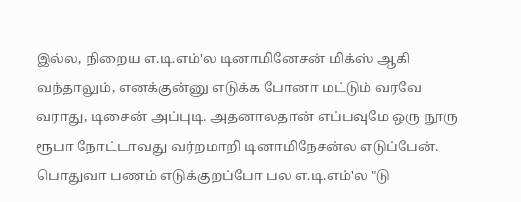இல்ல, நிறைய எ.டி.எம்'ல டினாமினேசன் மிக்ஸ் ஆகி வந்தாலும், எனக்குன்னு எடுக்க போனா மட்டும் வரவே வராது, டிசைன் அப்புடி. அதனாலதான் எப்பவுமே ஒரு நூரு ரூபா நோட்டாவது வர்றமாறி டினாமிநேசன்ல எடுப்பேன். பொதுவா பணம் எடுக்குறப்போ பல எ.டி.எம்'ல "டு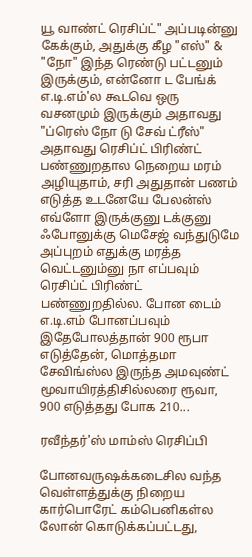யூ வாண்ட் ரெசிப்ட்" அப்படின்னு கேக்கும், அதுக்கு கீழ "எஸ்" & "நோ" இந்த ரெண்டு பட்டனும் இருக்கும், என்னோ ட பேங்க் எ.டி.எம்'ல கூடவெ ஒரு வசனமும் இருக்கும் அதாவது "ப்ரெஸ் நோ டு சேவ் ட்ரீஸ்" அதாவது ரெசிப்ட் பிரிண்ட் பண்ணுறதால நெறைய மரம் அழியுதாம், சரி அதுதான் பணம் எடுத்த உடனேயே பேலன்ஸ் எவ்ளோ இருக்குனு டக்குனு ஃபோனுக்கு மெசேஜ் வந்துடுமே அப்புறம் எதுக்கு மரத்த வெட்டனும்னு நா எப்பவும் ரெசிப்ட் பிரிண்ட் பண்ணுறதில்ல. போன டைம் எ.டி.எம் போனப்பவும் இதேபோலத்தான் 900 ரூபா எடுத்தேன், மொத்தமா சேவிங்ஸ்ல இருந்த அமவுண்ட் மூவாயிரத்திசில்லரை ரூவா, 900 எடுத்தது போக 210...

ரவீந்தர்'ஸ் மாம்ஸ் ரெசிப்பி

போனவருஷக்கடைசில வந்த வெள்ளத்துக்கு நிறைய கார்பொரேட் கம்பெனிகள்ல லோன் கொடுக்கப்பட்டது,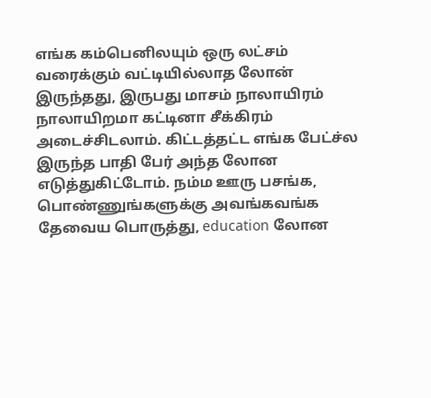எங்க கம்பெனிலயும் ஒரு லட்சம் வரைக்கும் வட்டியில்லாத லோன் இருந்தது, இருபது மாசம் நாலாயிரம் நாலாயிறமா கட்டினா சீக்கிரம் அடைச்சிடலாம். கிட்டத்தட்ட எங்க பேட்ச்ல இருந்த பாதி பேர் அந்த லோன எடுத்துகிட்டோம். நம்ம ஊரு பசங்க, பொண்ணுங்களுக்கு அவங்கவங்க தேவைய பொருத்து, education லோன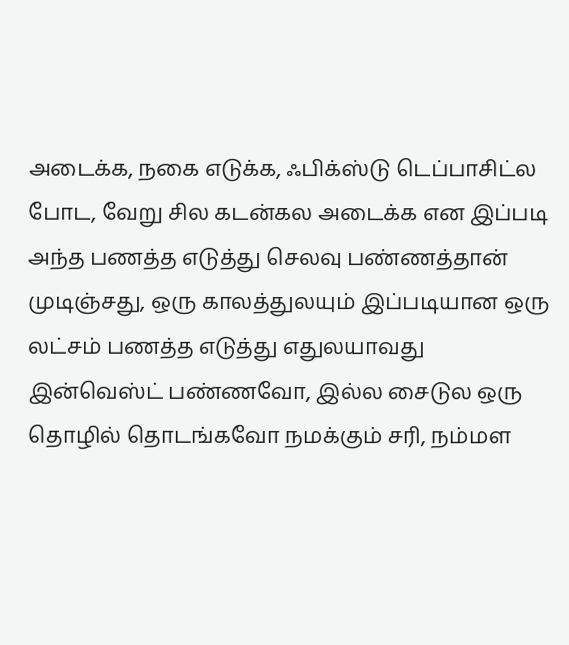அடைக்க, நகை எடுக்க, ஃபிக்ஸ்டு டெப்பாசிட்ல போட, வேறு சில கடன்கல அடைக்க என இப்படி அந்த பணத்த எடுத்து செலவு பண்ணத்தான் முடிஞ்சது, ஒரு காலத்துலயும் இப்படியான ஒரு லட்சம் பணத்த எடுத்து எதுலயாவது இன்வெஸ்ட் பண்ணவோ, இல்ல சைடுல ஒரு தொழில் தொடங்கவோ நமக்கும் சரி, நம்மள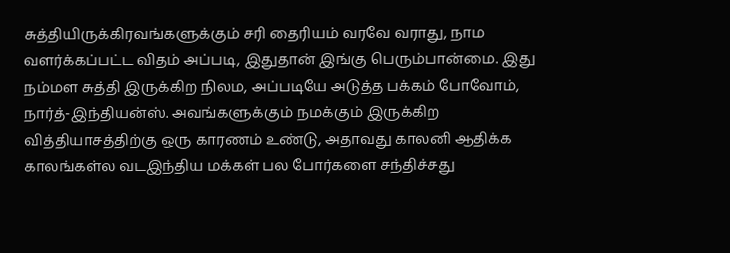சுத்தியிருக்கிரவங்களுக்கும் சரி தைரியம் வரவே வராது, நாம வளர்க்கப்பட்ட விதம் அப்படி, இதுதான் இங்கு பெரும்பான்மை. இது நம்மள சுத்தி இருக்கிற நிலம, அப்படியே அடுத்த பக்கம் போவோம், நார்த்-இந்தியன்ஸ். அவங்களுக்கும் நமக்கும் இருக்கிற வித்தியாசத்திற்கு ஒரு காரணம் உண்டு, அதாவது காலனி ஆதிக்க காலங்கள்ல வடஇந்திய மக்கள் பல போர்களை சந்திச்சது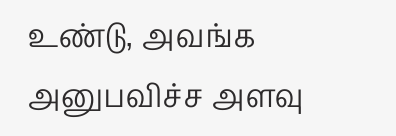உண்டு, அவங்க அனுபவிச்ச அளவு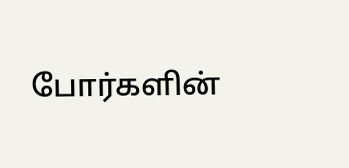போர்களின்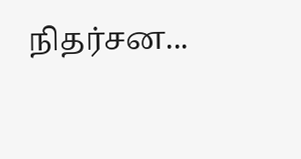நிதர்சன...